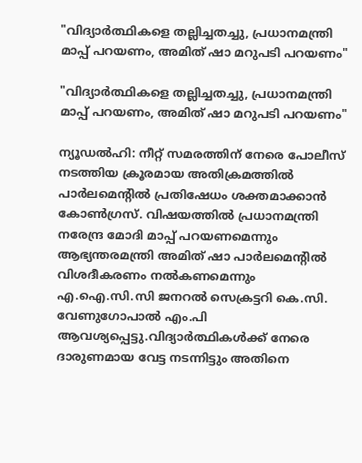"വിദ്യാർത്ഥികളെ തല്ലിച്ചതച്ചു, പ്രധാനമന്ത്രി മാപ്പ് പറയണം, അമിത് ഷാ മറുപടി പറയണം"

"വിദ്യാർത്ഥികളെ തല്ലിച്ചതച്ചു, പ്രധാനമന്ത്രി മാപ്പ് പറയണം, അമിത് ഷാ മറുപടി പറയണം"

ന്യൂഡൽഹി: നീറ്റ് സമരത്തിന് നേരെ പോലീസ് നടത്തിയ ക്രൂരമായ അതിക്രമത്തിൽ പാർലമെന്റിൽ പ്രതിഷേധം ശക്തമാക്കാൻ കോൺഗ്രസ്. വിഷയത്തിൽ പ്രധാനമന്ത്രി നരേന്ദ്ര മോദി മാപ്പ് പറയണമെന്നും ആഭ്യന്തരമന്ത്രി അമിത് ഷാ പാർലമെന്റിൽ വിശദീകരണം നൽകണമെന്നും എ.ഐ.സി.സി ജനറൽ സെക്രട്ടറി കെ.സി. വേണുഗോപാൽ എം.പി ആവശ്യപ്പെട്ടു.വിദ്യാർത്ഥികൾക്ക് നേരെ ദാരുണമായ വേട്ട നടന്നിട്ടും അതിനെ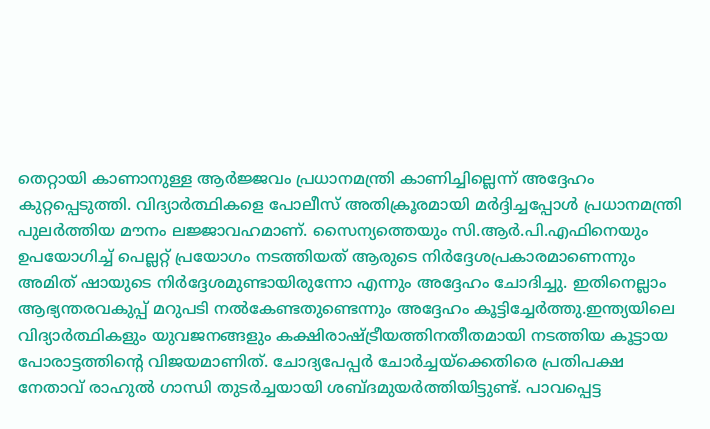തെറ്റായി കാണാനുള്ള ആർജ്ജവം പ്രധാനമന്ത്രി കാണിച്ചില്ലെന്ന് അദ്ദേഹം കുറ്റപ്പെടുത്തി. വിദ്യാർത്ഥികളെ പോലീസ് അതിക്രൂരമായി മർദ്ദിച്ചപ്പോൾ പ്രധാനമന്ത്രി പുലർത്തിയ മൗനം ലജ്ജാവഹമാണ്. സൈന്യത്തെയും സി.ആർ.പി.എഫിനെയും ഉപയോഗിച്ച് പെല്ലറ്റ് പ്രയോഗം നടത്തിയത് ആരുടെ നിർദ്ദേശപ്രകാരമാണെന്നും അമിത് ഷായുടെ നിർദ്ദേശമുണ്ടായിരുന്നോ എന്നും അദ്ദേഹം ചോദിച്ചു. ഇതിനെല്ലാം ആഭ്യന്തരവകുപ്പ് മറുപടി നൽകേണ്ടതുണ്ടെന്നും അദ്ദേഹം കൂട്ടിച്ചേർത്തു.ഇന്ത്യയിലെ വിദ്യാർത്ഥികളും യുവജനങ്ങളും കക്ഷിരാഷ്ട്രീയത്തിനതീതമായി നടത്തിയ കൂട്ടായ പോരാട്ടത്തിന്റെ വിജയമാണിത്. ചോദ്യപേപ്പർ ചോർച്ചയ്ക്കെതിരെ പ്രതിപക്ഷ നേതാവ് രാഹുൽ ഗാന്ധി തുടർച്ചയായി ശബ്ദമുയർത്തിയിട്ടുണ്ട്. പാവപ്പെട്ട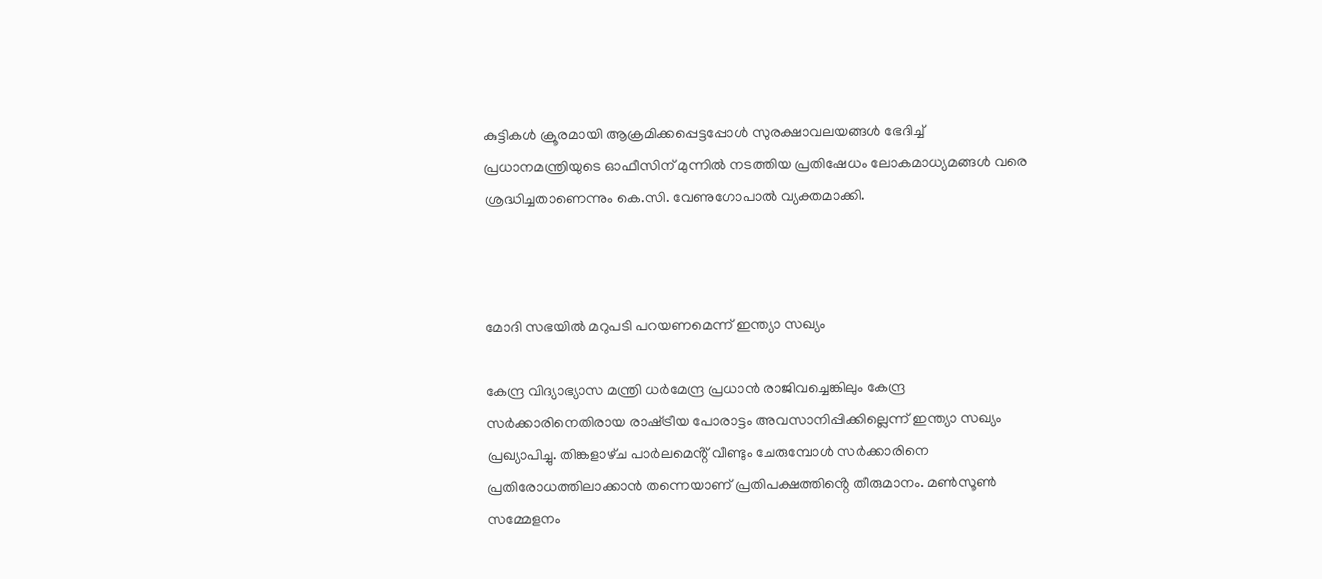കുട്ടികൾ ക്രൂരമായി ആക്രമിക്കപ്പെട്ടപ്പോൾ സുരക്ഷാവലയങ്ങൾ ഭേദിച്ച് പ്രധാനമന്ത്രിയുടെ ഓഫീസിന് മുന്നിൽ നടത്തിയ പ്രതിഷേധം ലോകമാധ്യമങ്ങൾ വരെ ശ്രദ്ധിച്ചതാണെന്നും കെ.സി. വേണുഗോപാൽ വ്യക്തമാക്കി.



മോദി സഭയിൽ മറുപടി പറയണമെന്ന് ഇന്ത്യാ സഖ്യം

കേന്ദ്ര വിദ്യാഭ്യാസ മന്ത്രി ധർമേന്ദ്ര പ്രധാൻ രാജിവച്ചെങ്കിലും കേന്ദ്ര സർക്കാരിനെതിരായ രാഷ്‌ട്രീയ പോരാട്ടം അവസാനിപ്പിക്കില്ലെന്ന് ഇന്ത്യാ സഖ്യം പ്രഖ്യാപിച്ചു. തിങ്കളാഴ്‌ച പാർലമെൻ്റ് വീണ്ടും ചേരുമ്പോൾ സർക്കാരിനെ പ്രതിരോധത്തിലാക്കാൻ തന്നെയാണ് പ്രതിപക്ഷത്തിൻ്റെ തീരുമാനം. മൺസൂൺ സമ്മേളനം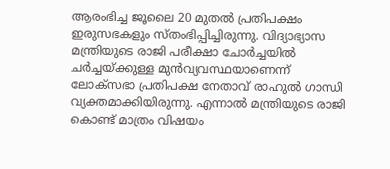ആരംഭിച്ച ജൂലൈ 20 മുതൽ പ്രതിപക്ഷം ഇരുസഭകളും സ്‌തംഭിപ്പിച്ചിരുന്നു. വിദ്യാഭ്യാസ മന്ത്രിയുടെ രാജി പരീക്ഷാ ചോർച്ചയിൽ ചർച്ചയ്ക്കുള്ള മുൻവ്യവസ്ഥയാണെന്ന് ലോക്‌സഭാ പ്രതിപക്ഷ നേതാവ് രാഹുൽ ഗാന്ധി വ്യക്തമാക്കിയിരുന്നു. എന്നാൽ മന്ത്രിയുടെ രാജി കൊണ്ട് മാത്രം വിഷയം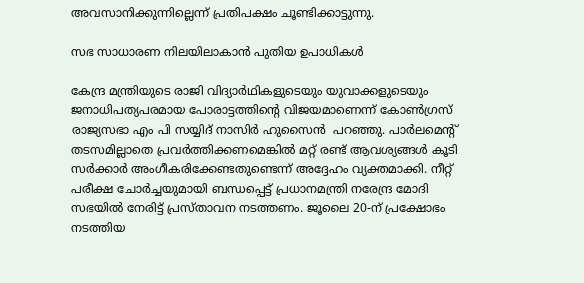അവസാനിക്കുന്നില്ലെന്ന് പ്രതിപക്ഷം ചൂണ്ടിക്കാട്ടുന്നു.

സഭ സാധാരണ നിലയിലാകാൻ പുതിയ ഉപാധികൾ

കേന്ദ്ര മന്ത്രിയുടെ രാജി വിദ്യാർഥികളുടെയും യുവാക്കളുടെയും ജനാധിപത്യപരമായ പോരാട്ടത്തിൻ്റെ വിജയമാണെന്ന് കോൺഗ്രസ് രാജ്യസഭാ എം പി സയ്യിദ് നാസിർ ഹുസൈൻ  പറഞ്ഞു. പാർലമെൻ്റ് തടസമില്ലാതെ പ്രവർത്തിക്കണമെങ്കിൽ മറ്റ് രണ്ട് ആവശ്യങ്ങൾ കൂടി സർക്കാർ അംഗീകരിക്കേണ്ടതുണ്ടെന്ന് അദ്ദേഹം വ്യക്തമാക്കി. നീറ്റ് പരീക്ഷ ചോർച്ചയുമായി ബന്ധപ്പെട്ട് പ്രധാനമന്ത്രി നരേന്ദ്ര മോദി സഭയിൽ നേരിട്ട് പ്രസ്‌താവന നടത്തണം. ജൂലൈ 20-ന് പ്രക്ഷോഭം നടത്തിയ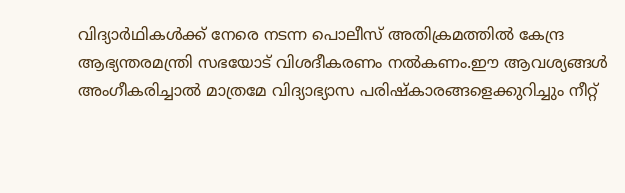വിദ്യാർഥികൾക്ക് നേരെ നടന്ന പൊലീസ് അതിക്രമത്തിൽ കേന്ദ്ര ആഭ്യന്തരമന്ത്രി സഭയോട് വിശദീകരണം നൽകണം.ഈ ആവശ്യങ്ങൾ അംഗീകരിച്ചാൽ മാത്രമേ വിദ്യാഭ്യാസ പരിഷ്‌കാരങ്ങളെക്കുറിച്ചും നീറ്റ്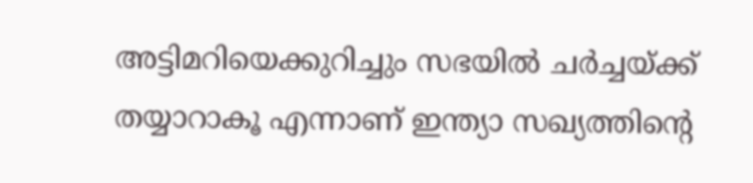അട്ടിമറിയെക്കുറിച്ചും സഭയിൽ ചർച്ചയ്ക്ക് തയ്യാറാകൂ എന്നാണ് ഇന്ത്യാ സഖ്യത്തിൻ്റെ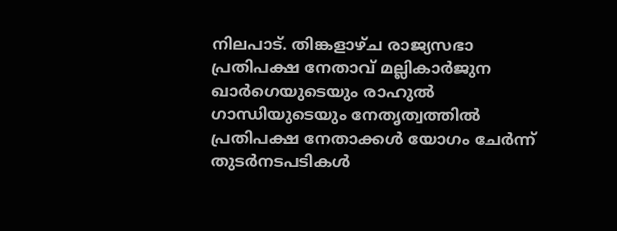നിലപാട്. തിങ്കളാഴ്‌ച രാജ്യസഭാ പ്രതിപക്ഷ നേതാവ് മല്ലികാർജുന ഖാർഗെയുടെയും രാഹുൽ ഗാന്ധിയുടെയും നേതൃത്വത്തിൽ പ്രതിപക്ഷ നേതാക്കൾ യോഗം ചേർന്ന് തുടർനടപടികൾ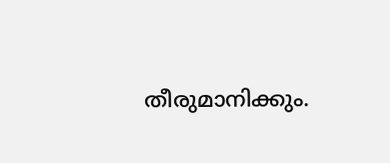തീരുമാനിക്കും.